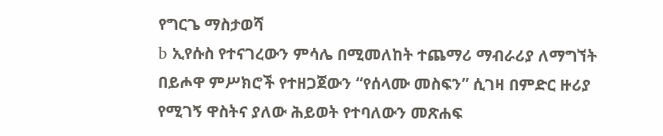የግርጌ ማስታወሻ
b ኢየሱስ የተናገረውን ምሳሌ በሚመለከት ተጨማሪ ማብራሪያ ለማግኘት በይሖዋ ምሥክሮች የተዘጋጀውን “የሰላሙ መስፍን” ሲገዛ በምድር ዙሪያ የሚገኝ ዋስትና ያለው ሕይወት የተባለውን መጽሐፍ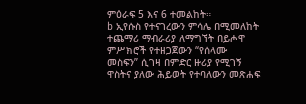ምዕራፍ 5 እና 6 ተመልከት።
b ኢየሱስ የተናገረውን ምሳሌ በሚመለከት ተጨማሪ ማብራሪያ ለማግኘት በይሖዋ ምሥክሮች የተዘጋጀውን “የሰላሙ መስፍን” ሲገዛ በምድር ዙሪያ የሚገኝ ዋስትና ያለው ሕይወት የተባለውን መጽሐፍ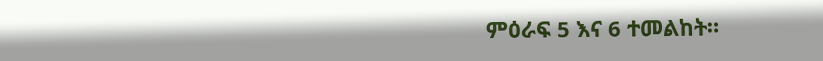ምዕራፍ 5 እና 6 ተመልከት።